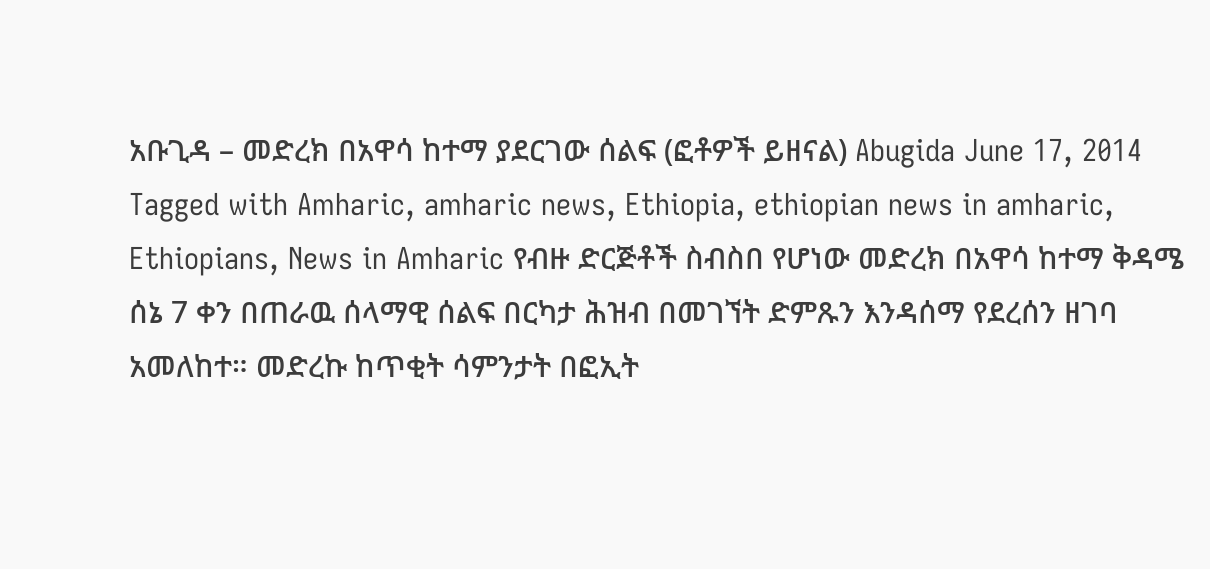አቡጊዳ – መድረክ በአዋሳ ከተማ ያደርገው ሰልፍ (ፎቶዎች ይዘናል) Abugida June 17, 2014 Tagged with Amharic, amharic news, Ethiopia, ethiopian news in amharic, Ethiopians, News in Amharic የብዙ ድርጅቶች ስብስበ የሆነው መድረክ በአዋሳ ከተማ ቅዳሜ ሰኔ 7 ቀን በጠራዉ ሰላማዊ ሰልፍ በርካታ ሕዝብ በመገኘት ድምጹን እንዳሰማ የደረሰን ዘገባ አመለከተ። መድረኩ ከጥቂት ሳምንታት በፎኢት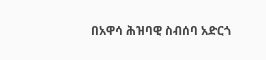በአዋሳ ሕዝባዊ ስብሰባ አድርጎ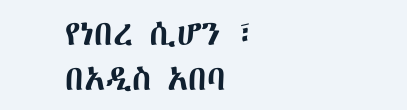የነበረ ሲሆን ፣ በአዲስ አበባ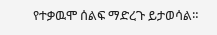የተቃዉሞ ሰልፍ ማድረጉ ይታወሳል።